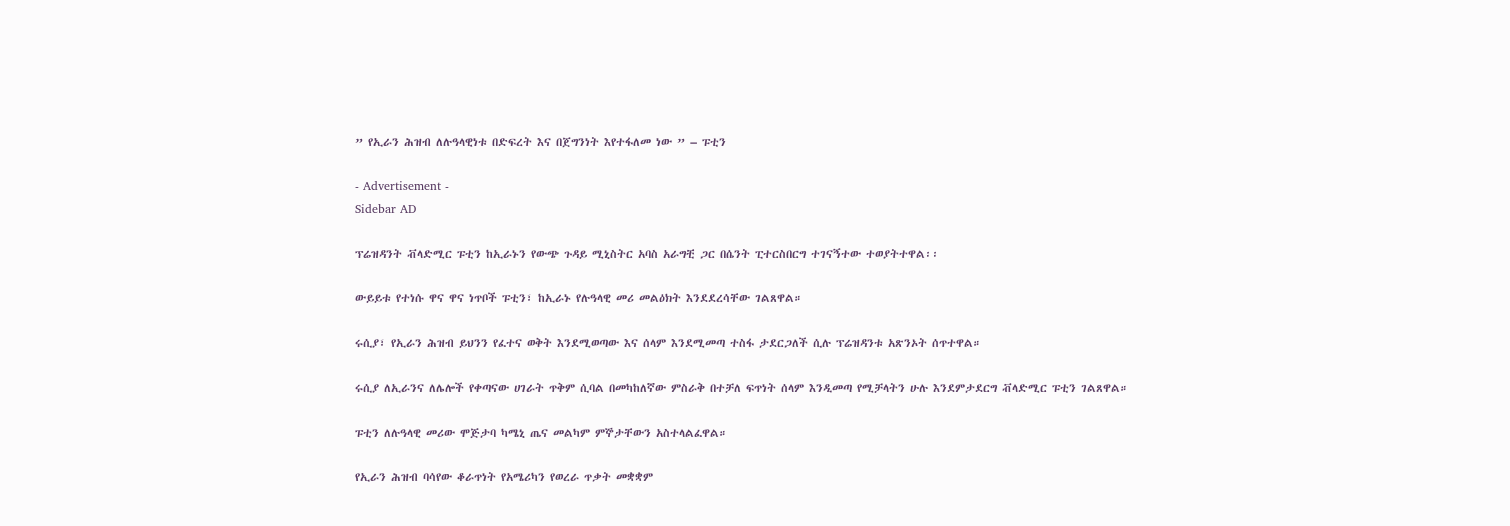” የኢራን ሕዝብ ለሉዓላዊነቱ በድፍረት እና በጀግንነት እየተፋለመ ነው ” – ፑቲን

- Advertisement -
Sidebar AD

ፕሬዝዳንት ቭላድሚር ፑቲን ከኢራኑን የውጭ ጉዳይ ሚኒስትር አባስ አራግቺ ጋር በሴንት ፒተርስበርግ ተገናኝተው ተወያትተዋል፡፡

ውይይቱ የተነሱ ዋና ዋና ነጥቦች ፑቲን፣ ከኢራኑ የሉዓላዊ መሪ መልዕክት እንደደረሳቸው ገልጸዋል።

ሩሲያ፣ የኢራን ሕዝብ ይህንን የፈተና ወቅት እንደሚወጣው እና ሰላም እንደሚመጣ ተስፋ ታደርጋለች ሲሉ ፕሬዝዳንቱ አጽንኦት ሰጥተዋል።

ሩሲያ ለኢራንና ለሌሎች የቀጣናው ሀገራት ጥቅም ሲባል በመካከለኛው ምስራቅ በተቻለ ፍጥነት ሰላም እንዲመጣ የሚቻላትን ሁሉ እንደምታደርግ ቭላድሚር ፑቲን ገልጸዋል።

ፑቲን ለሉዓላዊ መሪው ሞጅታባ ካሜኒ ጤና መልካም ምኞታቸውን አስተላልፈዋል።

የኢራን ሕዝብ ባሳየው ቆራጥነት የአሜሪካን የወረራ ጥቃት መቋቋም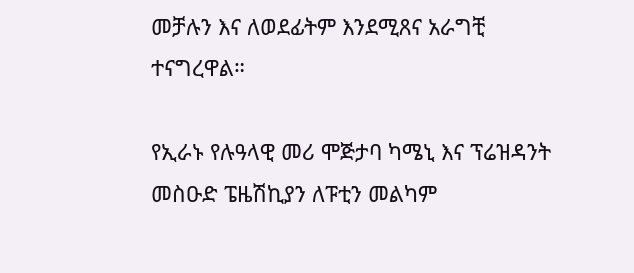መቻሉን እና ለወደፊትም እንደሚጸና አራግቺ ተናግረዋል።

የኢራኑ የሉዓላዊ መሪ ሞጅታባ ካሜኒ እና ፕሬዝዳንት መስዑድ ፔዜሽኪያን ለፑቲን መልካም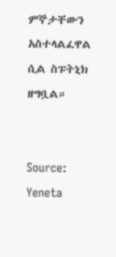ምኞታቸውን አስተላልፈዋል ሲል ስፑትኒክ ዘግቧል።


Source: Yeneta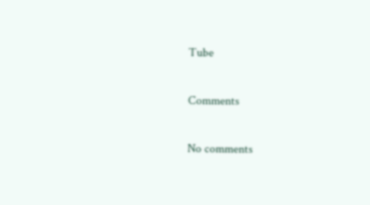Tube

Comments

No comments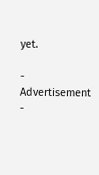yet.

- Advertisement -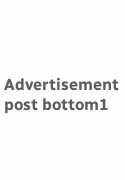Advertisement post bottom1